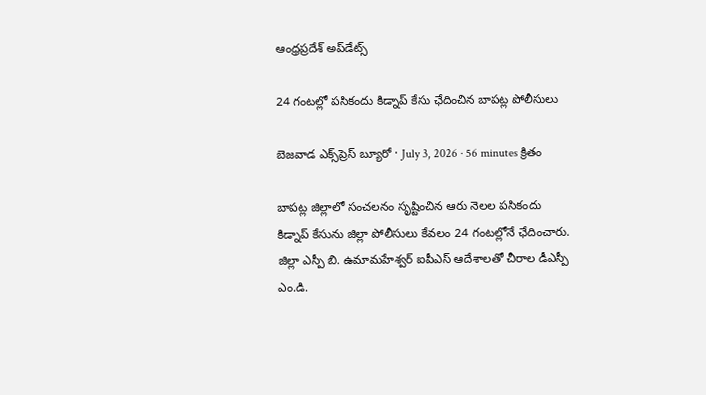ఆంధ్రప్రదేశ్ అప్‌డేట్స్

24 గంటల్లో పసికందు కిడ్నాప్ కేసు ఛేదించిన బాపట్ల పోలీసులు

బెజవాడ ఎక్స్‌ప్రెస్ బ్యూరో · July 3, 2026 · 56 minutes క్రితం

బాపట్ల జిల్లాలో సంచలనం సృష్టించిన ఆరు నెలల పసికందు కిడ్నాప్ కేసును జిల్లా పోలీసులు కేవలం 24 గంటల్లోనే ఛేదించారు. జిల్లా ఎస్పీ బి. ఉమామహేశ్వర్ ఐపీఎస్ ఆదేశాలతో చీరాల డీఎస్పీ ఎం.డి.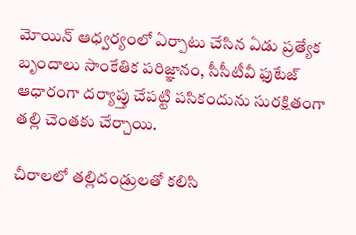మోయిన్ ఆధ్వర్యంలో ఏర్పాటు చేసిన ఏడు ప్రత్యేక బృందాలు సాంకేతిక పరిజ్ఞానం, సీసీటీవీ ఫుటేజ్ ఆధారంగా దర్యాప్తు చేపట్టి పసికందును సురక్షితంగా తల్లి చెంతకు చేర్చాయి.

చీరాలలో తల్లిదండ్రులతో కలిసి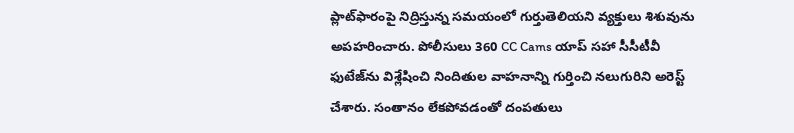ప్లాట్‌ఫారంపై నిద్రిస్తున్న సమయంలో గుర్తుతెలియని వ్యక్తులు శిశువును అపహరించారు. పోలీసులు 360 CC Cams యాప్ సహా సీసీటీవీ ఫుటేజ్‌ను విశ్లేషించి నిందితుల వాహనాన్ని గుర్తించి నలుగురిని అరెస్ట్ చేశారు. సంతానం లేకపోవడంతో దంపతులు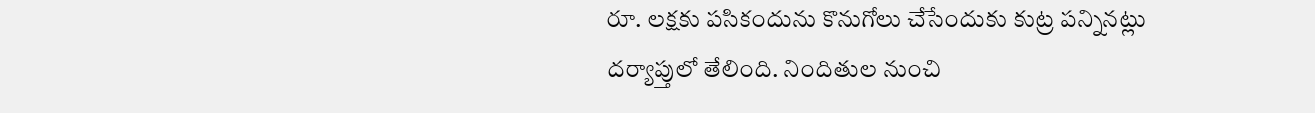రూ. లక్షకు పసికందును కొనుగోలు చేసేందుకు కుట్ర పన్నినట్లు దర్యాప్తులో తేలింది. నిందితుల నుంచి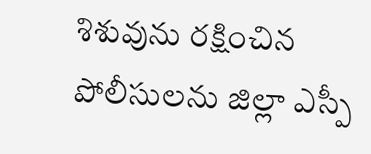శిశువును రక్షించిన పోలీసులను జిల్లా ఎస్పీ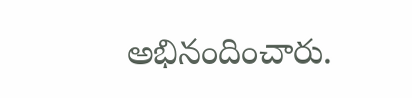అభినందించారు.